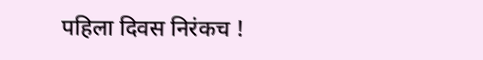पहिला दिवस निरंकच !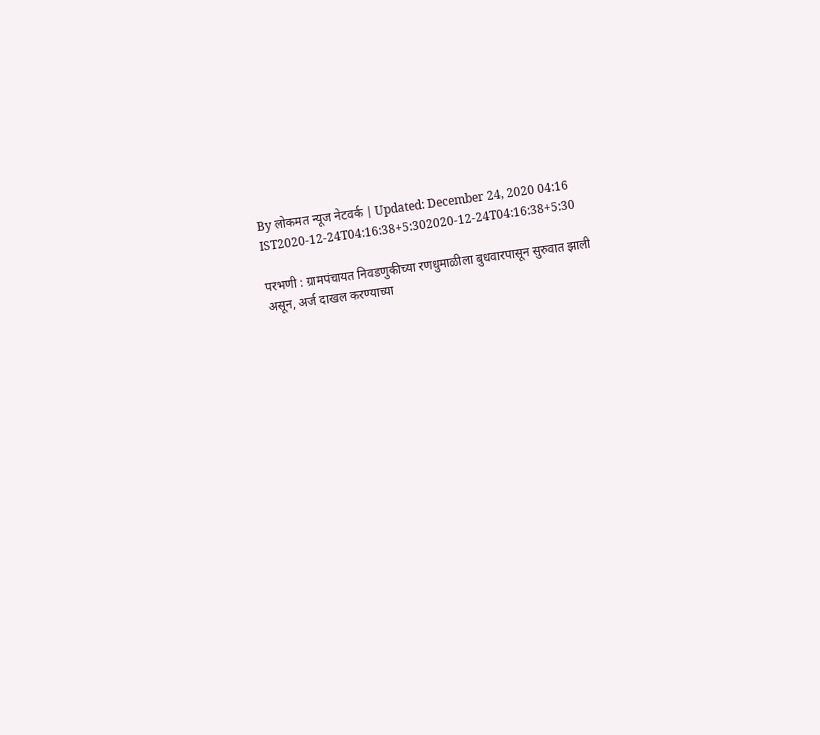By लोकमत न्यूज नेटवर्क | Updated: December 24, 2020 04:16 IST2020-12-24T04:16:38+5:302020-12-24T04:16:38+5:30

परभणी : ग्रामपंचायत निवडणुकीच्या रणधुमाळीला बुधवारपासून सुरुवात झाली असून, अर्ज दाखल करण्याच्या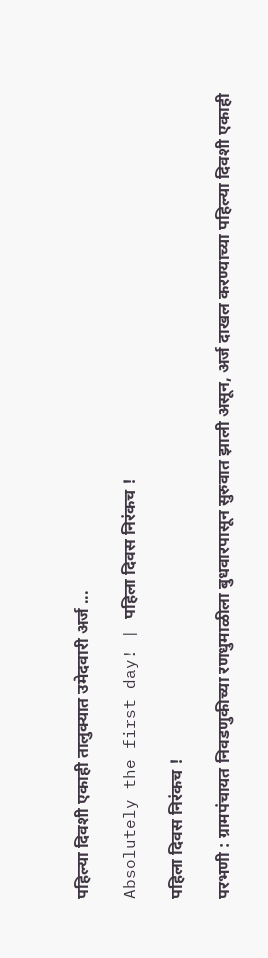पहिल्या दिवशी एकाही तालुक्यात उमेदवारी अर्ज ...

Absolutely the first day! | पहिला दिवस निरंकच !

पहिला दिवस निरंकच !

परभणी : ग्रामपंचायत निवडणुकीच्या रणधुमाळीला बुधवारपासून सुरुवात झाली असून, अर्ज दाखल करण्याच्या पहिल्या दिवशी एकाही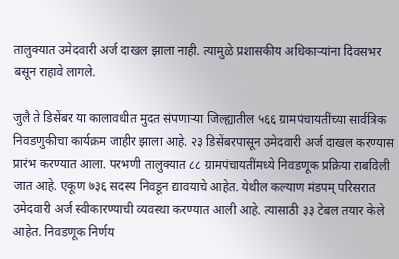तालुक्यात उमेदवारी अर्ज दाखल झाला नाही. त्यामुळे प्रशासकीय अधिकाऱ्यांना दिवसभर बसून राहावे लागले.

जुलै ते डिसेंबर या कालावधीत मुदत संपणाऱ्या जिल्ह्यातील ५६६ ग्रामपंचायतींच्या सार्वत्रिक निवडणुकीचा कार्यक्रम जाहीर झाला आहे. २३ डिसेंबरपासून उमेदवारी अर्ज दाखल करण्यास प्रारंभ करण्यात आला. परभणी तालुक्यात ८८ ग्रामपंचायतींमध्ये निवडणूक प्रक्रिया राबविली जात आहे. एकूण ७३६ सदस्य निवडून द्यावयाचे आहेत. येथील कल्याण मंडपम्‌ परिसरात उमेदवारी अर्ज स्वीकारण्याची व्यवस्था करण्यात आली आहे. त्यासाठी ३३ टेबल तयार केले आहेत. निवडणूक निर्णय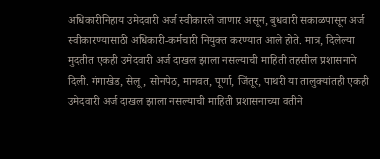अधिकारीनिहाय उमेदवारी अर्ज स्वीकारले जाणार असून, बुधवारी सकाळपासून अर्ज स्वीकारण्यासाठी अधिकारी-कर्मचारी नियुक्त करण्यात आले होते. मात्र, दिलेल्या मुदतीत एकही उमेदवारी अर्ज दाखल झाला नसल्याची माहिती तहसील प्रशासनाने दिली. गंगाखेड, सेलू, सोनपेठ, मानवत, पूर्णा, जिंतूर, पाथरी या तालुक्यांतही एकही उमेदवारी अर्ज दाखल झाला नसल्याची माहिती प्रशासनाच्या वतीने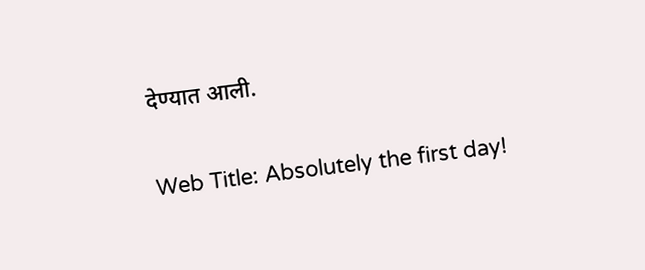देण्यात आली.

Web Title: Absolutely the first day!